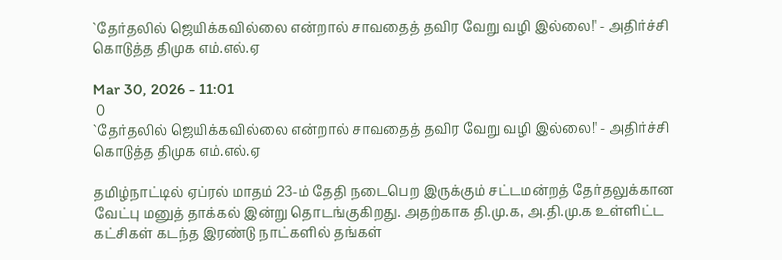`தேர்தலில் ஜெயிக்கவில்லை என்றால் சாவதைத் தவிர வேறு வழி இல்லை!' - அதிர்ச்சி கொடுத்த திமுக எம்.எல்.ஏ

Mar 30, 2026 - 11:01
 0
`தேர்தலில் ஜெயிக்கவில்லை என்றால் சாவதைத் தவிர வேறு வழி இல்லை!' - அதிர்ச்சி கொடுத்த திமுக எம்.எல்.ஏ

தமிழ்நாட்டில் ஏப்ரல் மாதம் 23-ம் தேதி நடைபெற இருக்கும் சட்டமன்றத் தேர்தலுக்கான வேட்பு மனுத் தாக்கல் இன்று தொடங்குகிறது. அதற்காக தி.மு.க, அ.தி.மு.க உள்ளிட்ட கட்சிகள் கடந்த இரண்டு நாட்களில் தங்கள்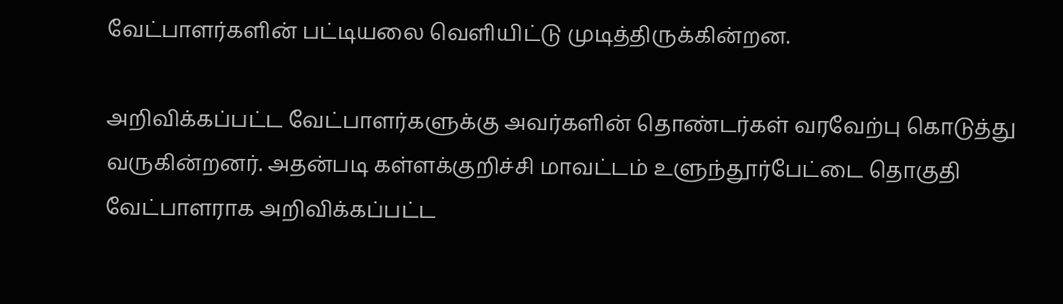வேட்பாளர்களின் பட்டியலை வெளியிட்டு முடித்திருக்கின்றன.

அறிவிக்கப்பட்ட வேட்பாளர்களுக்கு அவர்களின் தொண்டர்கள் வரவேற்பு கொடுத்து வருகின்றனர். அதன்படி கள்ளக்குறிச்சி மாவட்டம் உளுந்தூர்பேட்டை தொகுதி வேட்பாளராக அறிவிக்கப்பட்ட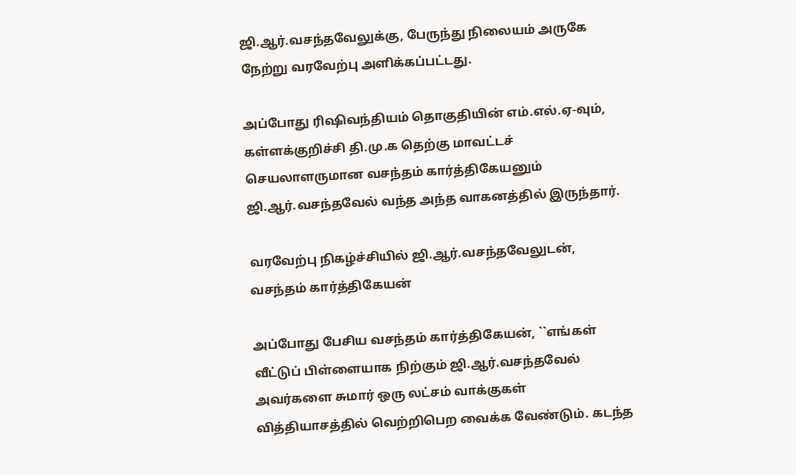ஜி.ஆர்.வசந்தவேலுக்கு, பேருந்து நிலையம் அருகே நேற்று வரவேற்பு அளிக்கப்பட்டது.

அப்போது ரிஷிவந்தியம் தொகுதியின் எம்.எல்.ஏ-வும், கள்ளக்குறிச்சி தி.மு.க தெற்கு மாவட்டச் செயலாளருமான வசந்தம் கார்த்திகேயனும் ஜி.ஆர்.வசந்தவேல் வந்த அந்த வாகனத்தில் இருந்தார்.

வரவேற்பு நிகழ்ச்சியில் ஜி.ஆர்.வசந்தவேலுடன், வசந்தம் கார்த்திகேயன்

அப்போது பேசிய வசந்தம் கார்த்திகேயன், ``எங்கள் வீட்டுப் பிள்ளையாக நிற்கும் ஜி.ஆர்.வசந்தவேல் அவர்களை சுமார் ஒரு லட்சம் வாக்குகள் வித்தியாசத்தில் வெற்றிபெற வைக்க வேண்டும். கடந்த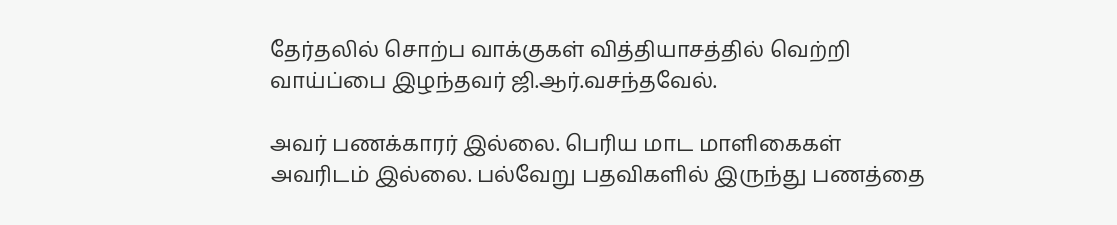தேர்தலில் சொற்ப வாக்குகள் வித்தியாசத்தில் வெற்றி வாய்ப்பை இழந்தவர் ஜி.ஆர்.வசந்தவேல்.

அவர் பணக்காரர் இல்லை. பெரிய மாட மாளிகைகள் அவரிடம் இல்லை. பல்வேறு பதவிகளில் இருந்து பணத்தை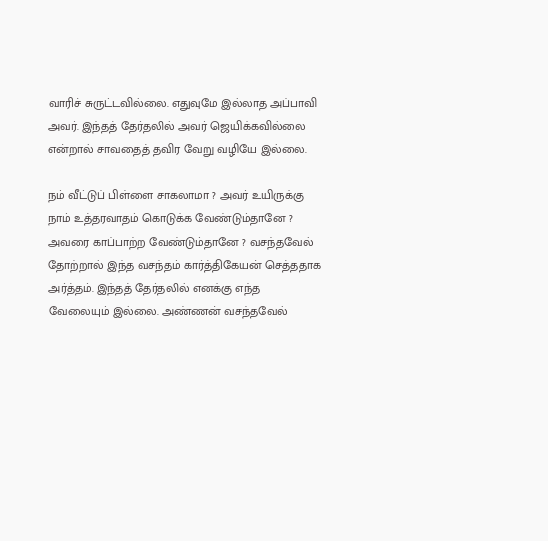வாரிச் சுருட்டவில்லை. எதுவுமே இல்லாத அப்பாவி அவர். இந்தத் தேர்தலில் அவர் ஜெயிக்கவில்லை என்றால் சாவதைத் தவிர வேறு வழியே இல்லை.

நம் வீட்டுப் பிள்ளை சாகலாமா ? அவர் உயிருக்கு நாம் உத்தரவாதம் கொடுக்க வேண்டும்தானே ? அவரை காப்பாற்ற வேண்டும்தானே ? வசந்தவேல் தோற்றால் இந்த வசந்தம் கார்த்திகேயன் செத்ததாக அர்த்தம். இந்தத் தேர்தலில் எனக்கு எந்த வேலையும் இல்லை. அண்ணன் வசந்தவேல்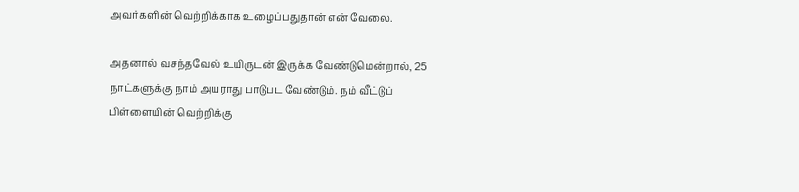அவர்களின் வெற்றிக்காக உழைப்பதுதான் என் வேலை.

அதனால் வசந்தவேல் உயிருடன் இருக்க வேண்டுமென்றால், 25 நாட்களுக்கு நாம் அயராது பாடுபட வேண்டும். நம் வீட்டுப் பிள்ளையின் வெற்றிக்கு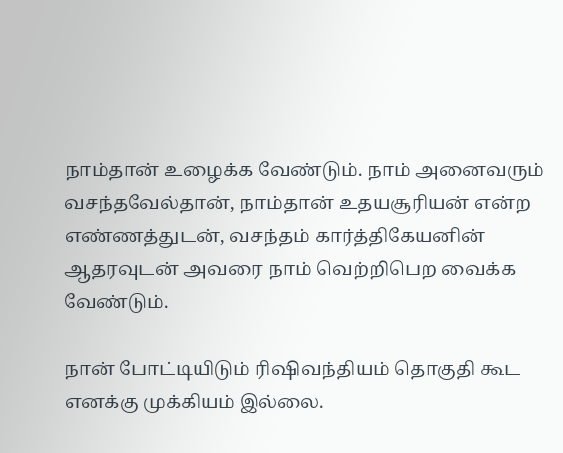நாம்தான் உழைக்க வேண்டும். நாம் அனைவரும் வசந்தவேல்தான், நாம்தான் உதயசூரியன் என்ற எண்ணத்துடன், வசந்தம் கார்த்திகேயனின் ஆதரவுடன் அவரை நாம் வெற்றிபெற வைக்க வேண்டும்.

நான் போட்டியிடும் ரிஷிவந்தியம் தொகுதி கூட எனக்கு முக்கியம் இல்லை.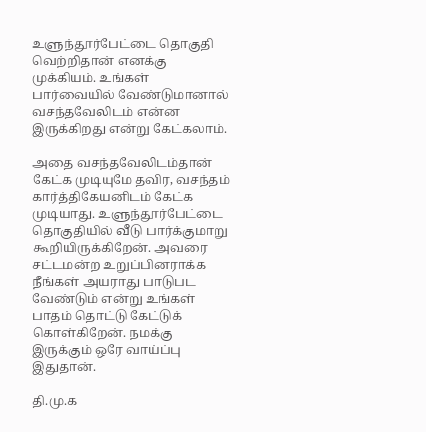உளுந்தூர்பேட்டை தொகுதி வெற்றிதான் எனக்கு முக்கியம். உங்கள் பார்வையில் வேண்டுமானால் வசந்தவேலிடம் என்ன இருக்கிறது என்று கேட்கலாம்.

அதை வசந்தவேலிடம்தான் கேட்க முடியுமே தவிர, வசந்தம் கார்த்திகேயனிடம் கேட்க முடியாது. உளுந்தூர்பேட்டை தொகுதியில் வீடு பார்க்குமாறு கூறியிருக்கிறேன். அவரை சட்டமன்ற உறுப்பினராக்க நீங்கள் அயராது பாடுபட வேண்டும் என்று உங்கள் பாதம் தொட்டு கேட்டுக் கொள்கிறேன். நமக்கு இருக்கும் ஒரே வாய்ப்பு இதுதான்.

தி.மு.க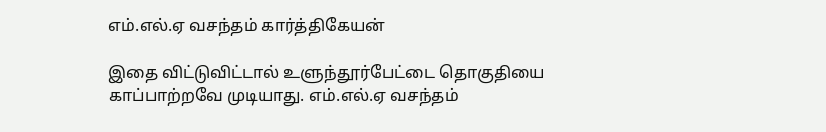எம்.எல்.ஏ வசந்தம் கார்த்திகேயன்

இதை விட்டுவிட்டால் உளுந்தூர்பேட்டை தொகுதியை காப்பாற்றவே முடியாது. எம்.எல்.ஏ வசந்தம்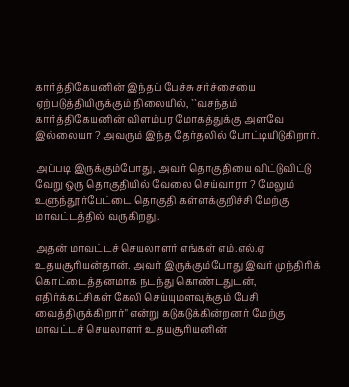கார்த்திகேயனின் இந்தப் பேச்சு சர்ச்சையை ஏற்படுத்தியிருக்கும் நிலையில், ``வசந்தம் கார்த்திகேயனின் விளம்பர மோகத்துக்கு அளவே இல்லையா ? அவரும் இந்த தேர்தலில் போட்டியிடுகிறார்.

அப்படி இருக்கும்போது, அவர் தொகுதியை விட்டுவிட்டு வேறு ஒரு தொகுதியில் வேலை செய்வாரா ? மேலும் உளுந்தூர்பேட்டை தொகுதி கள்ளக்குறிச்சி மேற்கு மாவட்டத்தில் வருகிறது.

அதன் மாவட்டச் செயலாளர் எங்கள் எம்.எல்.ஏ உதயசூரியன்தான். அவர் இருக்கும்போது இவர் முந்திரிக் கொட்டைத்தனமாக நடந்து கொண்டதுடன், எதிர்க்கட்சிகள் கேலி செய்யுமளவுக்கும் பேசி வைத்திருக்கிறார்" என்று கடுகடுக்கின்றனர் மேற்கு மாவட்டச் செயலாளர் உதயசூரியனின்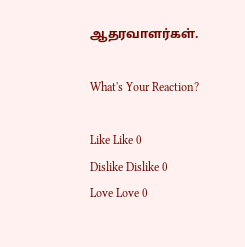ஆதரவாளர்கள்.

What's Your Reaction?

Like Like 0
Dislike Dislike 0
Love Love 0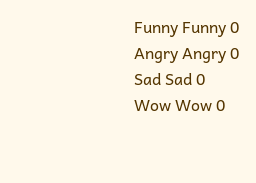Funny Funny 0
Angry Angry 0
Sad Sad 0
Wow Wow 0